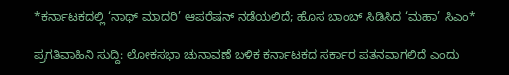*ಕರ್ನಾಟಕದಲ್ಲಿ ‘ನಾಥ್ ಮಾದರಿ’ ಆಪರೆಷನ್ ನಡೆಯಲಿದೆ; ಹೊಸ ಬಾಂಬ್ ಸಿಡಿಸಿದ ‘ಮಹಾ’ ಸಿಎಂ*

ಪ್ರಗತಿವಾಹಿನಿ ಸುದ್ದಿ: ಲೋಕಸಭಾ ಚುನಾವಣೆ ಬಳಿಕ ಕರ್ನಾಟಕದ ಸರ್ಕಾರ ಪತನವಾಗಲಿದೆ ಎಂದು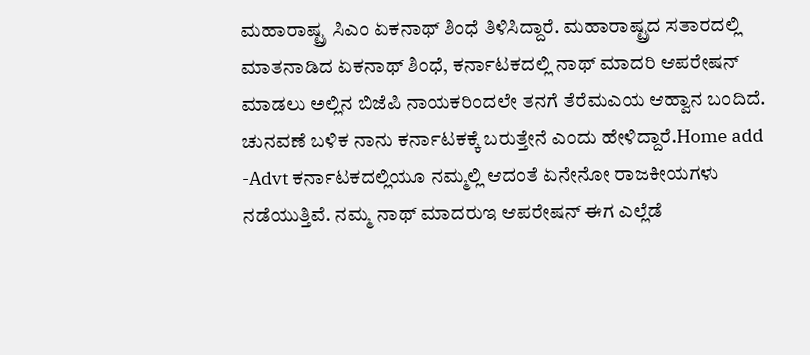ಮಹಾರಾಷ್ಟ್ರ ಸಿಎಂ ಏಕನಾಥ್ ಶಿಂಧೆ ತಿಳಿಸಿದ್ದಾರೆ. ಮಹಾರಾಷ್ಟ್ರದ ಸತಾರದಲ್ಲಿ ಮಾತನಾಡಿದ ಏಕನಾಥ್ ಶಿಂಧೆ, ಕರ್ನಾಟಕದಲ್ಲಿ ನಾಥ್ ಮಾದರಿ ಆಪರೇಷನ್ ಮಾಡಲು ಅಲ್ಲಿನ ಬಿಜೆಪಿ ನಾಯಕರಿಂದಲೇ ತನಗೆ ತೆರೆಮಎಯ ಆಹ್ವಾನ ಬಂದಿದೆ. ಚುನವಣೆ ಬಳಿಕ ನಾನು ಕರ್ನಾಟಕಕ್ಕೆ ಬರುತ್ತೇನೆ ಎಂದು ಹೇಳಿದ್ದಾರೆ.Home add -Advt ಕರ್ನಾಟಕದಲ್ಲಿಯೂ ನಮ್ಮಲ್ಲಿ ಆದಂತೆ ಏನೇನೋ ರಾಜಕೀಯಗಳು ನಡೆಯುತ್ತಿವೆ. ನಮ್ಮ ನಾಥ್ ಮಾದರುಇ ಆಪರೇಷನ್ ಈಗ ಎಲ್ಲೆಡೆ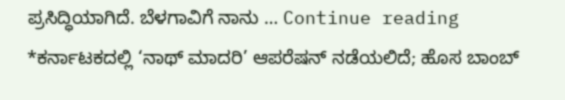ಪ್ರಸಿದ್ಧಿಯಾಗಿದೆ. ಬೆಳಗಾವಿಗೆ ನಾನು … Continue reading *ಕರ್ನಾಟಕದಲ್ಲಿ ‘ನಾಥ್ ಮಾದರಿ’ ಆಪರೆಷನ್ ನಡೆಯಲಿದೆ; ಹೊಸ ಬಾಂಬ್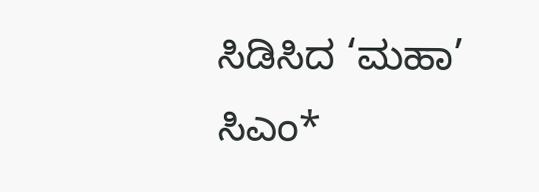ಸಿಡಿಸಿದ ‘ಮಹಾ’ ಸಿಎಂ*